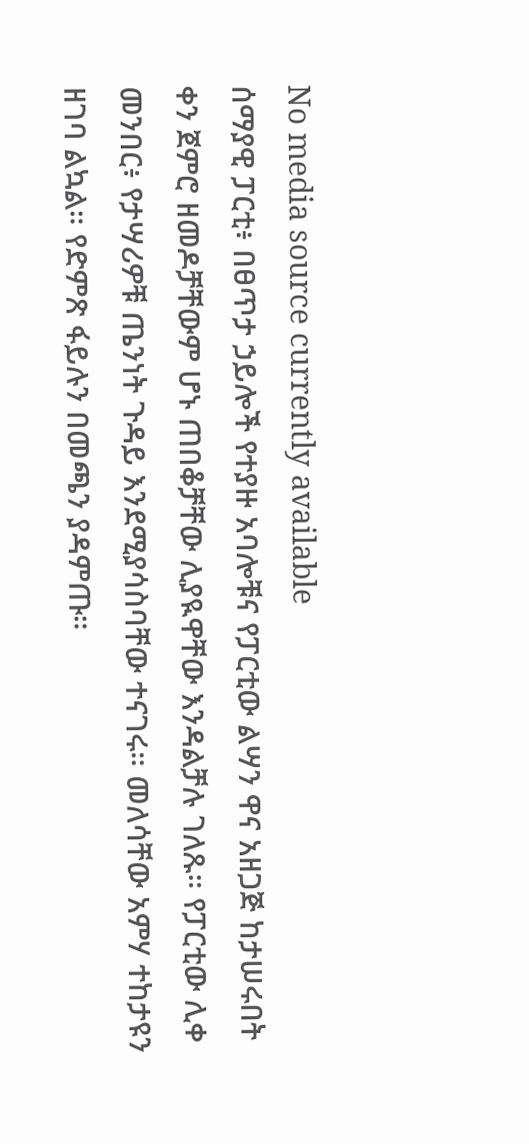No media source currently available
ሰማያዊ ፓርቲ፥ በፀጥታ ኃይሎች የተያዙ አባሎቹና የፓርቲው ልሣን ዋና አዘጋጅ ከታሠሩበት ቀን ጀምሮ ዘመዶቻቸውም ሆኑ ጠበቆቻቸው ሊያዪዋቸው እንዳልቻሉ ገለጹ። የፓርቲው ሊቀ መንበር፥ የታሣሪዎቹ ጤንነት ጉዳይ እንደሚያሳስባቸው ተናገሩ። መለሳቸው አምሃ ተከታዩን ዘገባ ልኳል። የድምጽ ፋይሉን በመጫን ያዳምጡ።